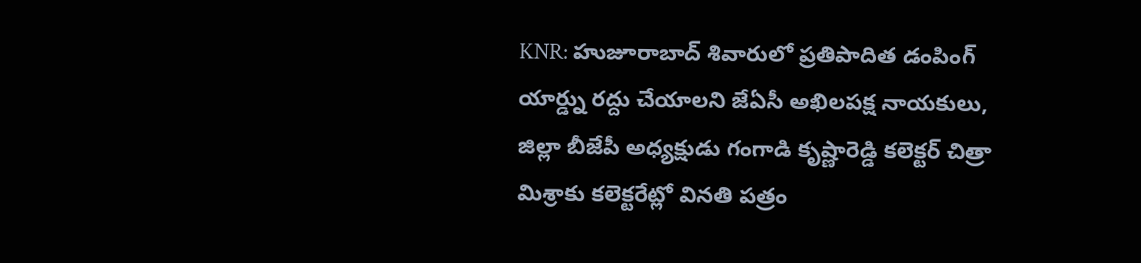KNR: హుజూరాబాద్ శివారులో ప్రతిపాదిత డంపింగ్ యార్డ్ను రద్దు చేయాలని జేఏసీ అఖిలపక్ష నాయకులు, జిల్లా బీజేపీ అధ్యక్షుడు గంగాడి కృష్ణారెడ్డి కలెక్టర్ చిత్రా మిశ్రాకు కలెక్టరేట్లో వినతి పత్రం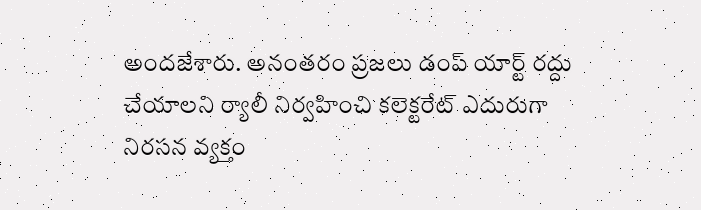అందజేశారు. అనంతరం ప్రజలు డంప్ యార్ట్ రద్దు చేయాలని ర్యాలీ నిర్వహించి కలెక్టరేట్ ఎదురుగా నిరసన వ్యక్తం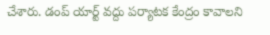చేశారు. డంప్ యార్ట్ వద్దు పర్యాటక కేంద్రం కావాలని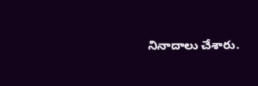నినాదాలు చేశారు.